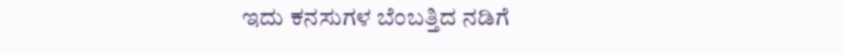ಇದು ಕನಸುಗಳ ಬೆಂಬತ್ತಿದ ನಡಿಗೆ‍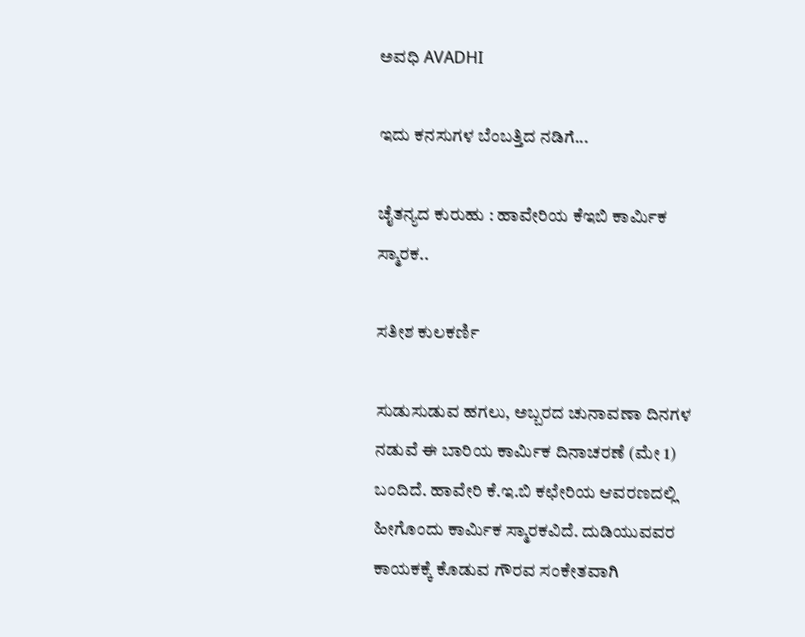ಅವಧಿ AVADHI

ಇದು ಕನಸುಗಳ ಬೆಂಬತ್ತಿದ ನಡಿಗೆ...

ಚೈತನ್ಯದ ಕುರುಹು : ಹಾವೇರಿಯ ಕೆಇಬಿ ಕಾರ್ಮಿಕ ಸ್ಮಾರಕ..

ಸತೀಶ ಕುಲಕರ್ಣಿ

ಸುಡುಸುಡುವ ಹಗಲು, ಅಬ್ಬರದ ಚುನಾವಣಾ ದಿನಗಳ ನಡುವೆ ಈ ಬಾರಿಯ ಕಾರ್ಮಿಕ ದಿನಾಚರಣೆ (ಮೇ 1) ಬಂದಿದೆ. ಹಾವೇರಿ ಕೆ.ಇ.ಬಿ ಕಛೇರಿಯ ಆವರಣದಲ್ಲಿ ಹೀಗೊಂದು ಕಾರ್ಮಿಕ ಸ್ಮಾರಕವಿದೆ. ದುಡಿಯುವವರ ಕಾಯಕಕ್ಕೆ ಕೊಡುವ ಗೌರವ ಸಂಕೇತವಾಗಿ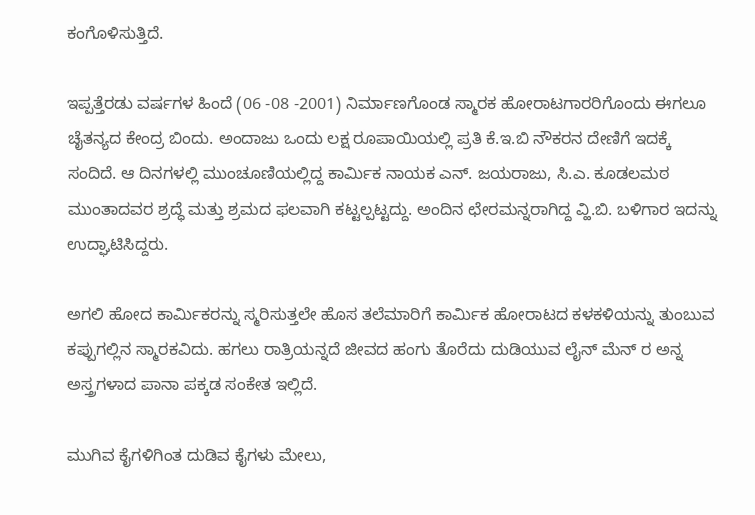ಕಂಗೊಳಿಸುತ್ತಿದೆ.

ಇಪ್ಪತ್ತೆರಡು ವರ್ಷಗಳ ಹಿಂದೆ (06 -08 -2001) ನಿರ್ಮಾಣಗೊಂಡ ಸ್ಮಾರಕ ಹೋರಾಟಗಾರರಿಗೊಂದು ಈಗಲೂ ಚೈತನ್ಯದ ಕೇಂದ್ರ ಬಿಂದು. ಅಂದಾಜು ಒಂದು ಲಕ್ಷ ರೂಪಾಯಿಯಲ್ಲಿ ಪ್ರತಿ ಕೆ.ಇ.ಬಿ ನೌಕರನ ದೇಣಿಗೆ ಇದಕ್ಕೆ ಸಂದಿದೆ. ಆ ದಿನಗಳಲ್ಲಿ ಮುಂಚೂಣಿಯಲ್ಲಿದ್ದ ಕಾರ್ಮಿಕ ನಾಯಕ ಎನ್. ಜಯರಾಜು, ಸಿ.ಎ. ಕೂಡಲಮಠ ಮುಂತಾದವರ ಶ್ರದ್ಧೆ ಮತ್ತು ಶ್ರಮದ ಫಲವಾಗಿ ಕಟ್ಟಲ್ಪಟ್ಟದ್ದು. ಅಂದಿನ ಛೇರಮನ್ನರಾಗಿದ್ದ ವ್ಹಿ.ಬಿ. ಬಳಿಗಾರ ಇದನ್ನು ಉದ್ಘಾಟಿಸಿದ್ದರು.

ಅಗಲಿ ಹೋದ ಕಾರ್ಮಿಕರನ್ನು ಸ್ಮರಿಸುತ್ತಲೇ ಹೊಸ ತಲೆಮಾರಿಗೆ ಕಾರ್ಮಿಕ ಹೋರಾಟದ ಕಳಕಳಿಯನ್ನು ತುಂಬುವ ಕಪ್ಪುಗಲ್ಲಿನ ಸ್ಮಾರಕವಿದು. ಹಗಲು ರಾತ್ರಿಯನ್ನದೆ ಜೀವದ ಹಂಗು ತೊರೆದು ದುಡಿಯುವ ಲೈನ್‌ ಮೆನ್ ರ ಅನ್ನ ಅಸ್ತ್ರಗಳಾದ ಪಾನಾ ಪಕ್ಕಡ ಸಂಕೇತ ಇಲ್ಲಿದೆ.

ಮುಗಿವ ಕೈಗಳಿಗಿಂತ ದುಡಿವ ಕೈಗಳು ಮೇಲು,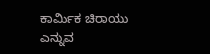ಕಾರ್ಮಿಕ ಚಿರಾಯು ಎನ್ನುವ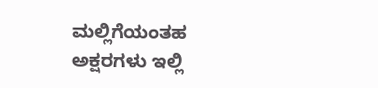ಮಲ್ಲಿಗೆಯಂತಹ ಅಕ್ಷರಗಳು ಇಲ್ಲಿ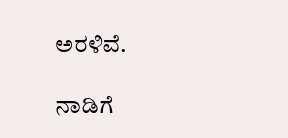ಅರಳಿವೆ.

ನಾಡಿಗೆ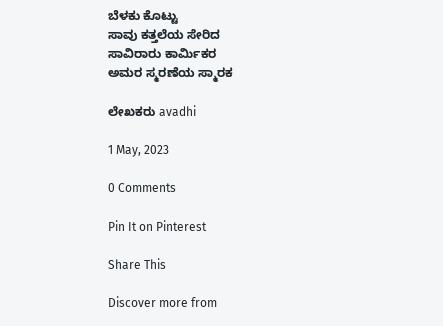ಬೆಳಕು ಕೊಟ್ಟು
ಸಾವು ಕತ್ತಲೆಯ ಸೇರಿದ
ಸಾವಿರಾರು ಕಾರ್ಮಿಕರ
ಅಮರ ಸ್ಮರಣೆಯ ಸ್ಮಾರಕ

ಲೇಖಕರು avadhi

1 May, 2023

0 Comments

Pin It on Pinterest

Share This

Discover more from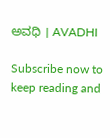ಅವಧಿ । AVADHI

Subscribe now to keep reading and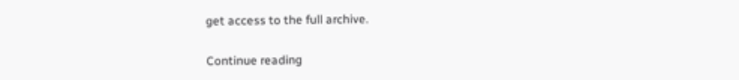get access to the full archive.

Continue reading